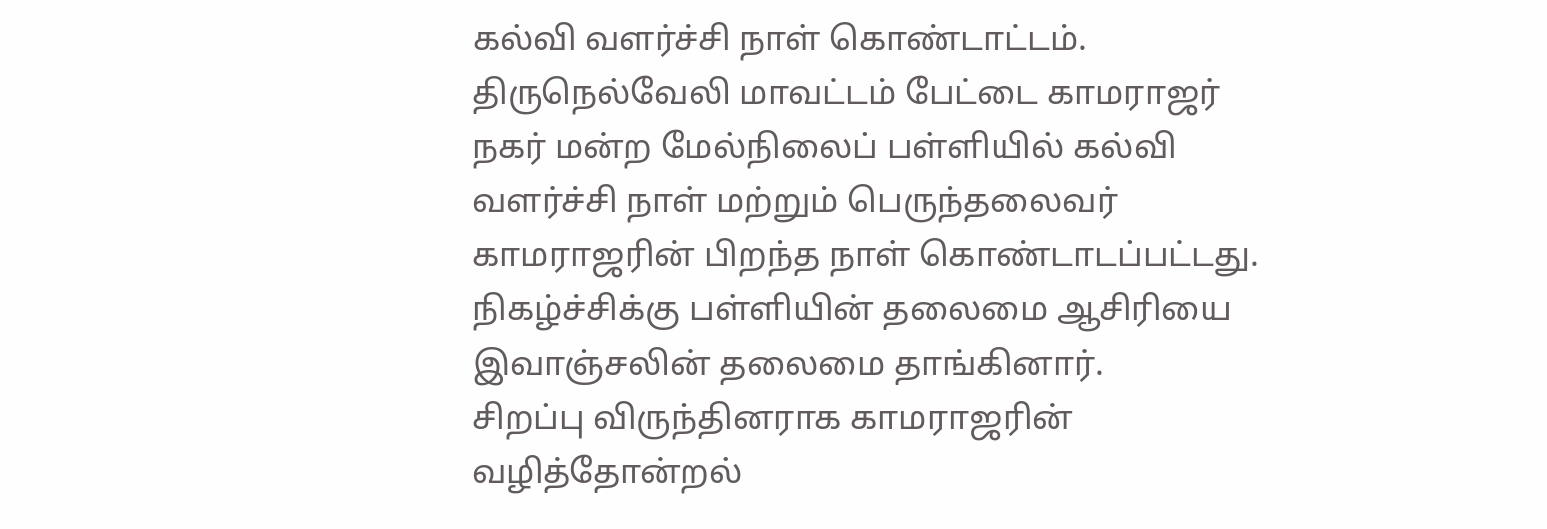கல்வி வளர்ச்சி நாள் கொண்டாட்டம்.
திருநெல்வேலி மாவட்டம் பேட்டை காமராஜர் நகர் மன்ற மேல்நிலைப் பள்ளியில் கல்வி வளர்ச்சி நாள் மற்றும் பெருந்தலைவர் காமராஜரின் பிறந்த நாள் கொண்டாடப்பட்டது.
நிகழ்ச்சிக்கு பள்ளியின் தலைமை ஆசிரியை இவாஞ்சலின் தலைமை தாங்கினார்.
சிறப்பு விருந்தினராக காமராஜரின் வழித்தோன்றல்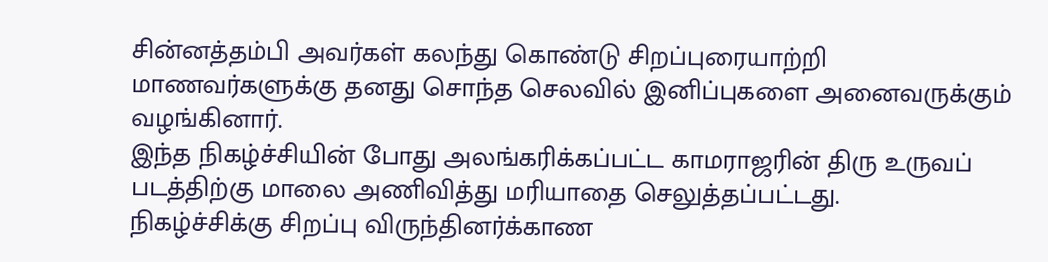சின்னத்தம்பி அவர்கள் கலந்து கொண்டு சிறப்புரையாற்றி மாணவர்களுக்கு தனது சொந்த செலவில் இனிப்புகளை அனைவருக்கும் வழங்கினார்.
இந்த நிகழ்ச்சியின் போது அலங்கரிக்கப்பட்ட காமராஜரின் திரு உருவப் படத்திற்கு மாலை அணிவித்து மரியாதை செலுத்தப்பட்டது.
நிகழ்ச்சிக்கு சிறப்பு விருந்தினர்க்காண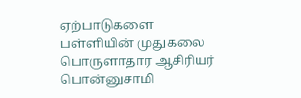ஏற்பாடுகளை பள்ளியின் முதுகலை பொருளாதார ஆசிரியர் பொன்னுசாமி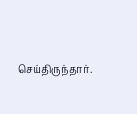செய்திருந்தார்.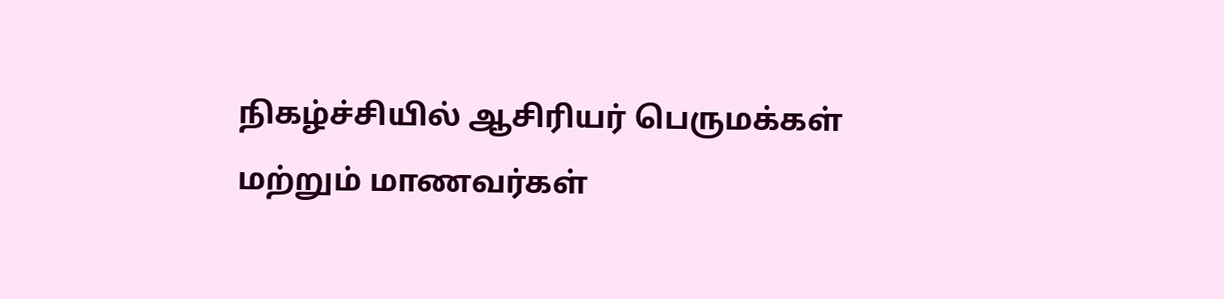நிகழ்ச்சியில் ஆசிரியர் பெருமக்கள் மற்றும் மாணவர்கள்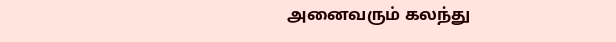அனைவரும் கலந்து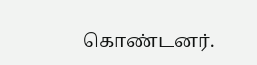கொண்டனர்.